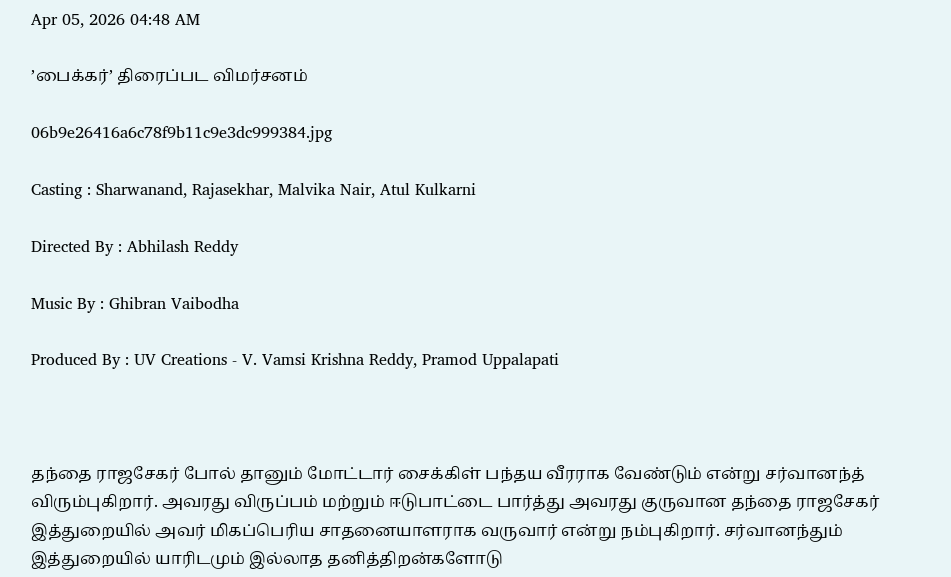Apr 05, 2026 04:48 AM

’பைக்கர்’ திரைப்பட விமர்சனம்

06b9e26416a6c78f9b11c9e3dc999384.jpg

Casting : Sharwanand, Rajasekhar, Malvika Nair, Atul Kulkarni

Directed By : Abhilash Reddy

Music By : Ghibran Vaibodha

Produced By : UV Creations - V. Vamsi Krishna Reddy, Pramod Uppalapati



தந்தை ராஜசேகர் போல் தானும் மோட்டார் சைக்கிள் பந்தய வீரராக வேண்டும் என்று சர்வானந்த் விரும்புகிறார். அவரது விருப்பம் மற்றும் ஈடுபாட்டை பார்த்து அவரது குருவான தந்தை ராஜசேகர் இத்துறையில் அவர் மிகப்பெரிய சாதனையாளராக வருவார் என்று நம்புகிறார். சர்வானந்தும் இத்துறையில் யாரிடமும் இல்லாத தனித்திறன்களோடு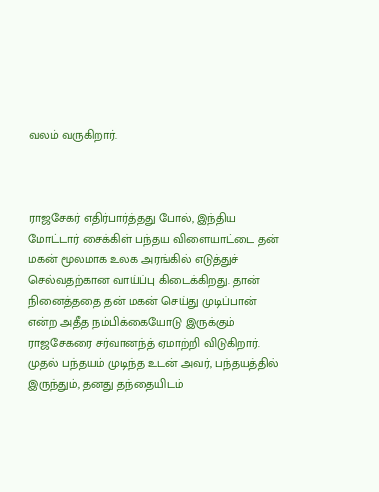வலம் வருகிறார்.



ராஜசேகர் எதிர்பார்த்தது போல், இந்திய மோட்டார் சைக்கிள் பந்தய விளையாட்டை தன் மகன் மூலமாக உலக அரங்கில் எடுத்துச் செல்வதற்கான வாய்ப்பு கிடைக்கிறது. தான் நினைத்ததை தன் மகன் செய்து முடிப்பான் என்ற அதீத நம்பிக்கையோடு இருக்கும் ராஜசேகரை சர்வானந்த் ஏமாற்றி விடுகிறார். முதல் பந்தயம் முடிந்த உடன் அவர், பந்தயத்தில் இருந்தும், தனது தந்தையிடம்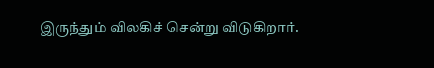இருந்தும் விலகிச் சென்று விடுகிறார்.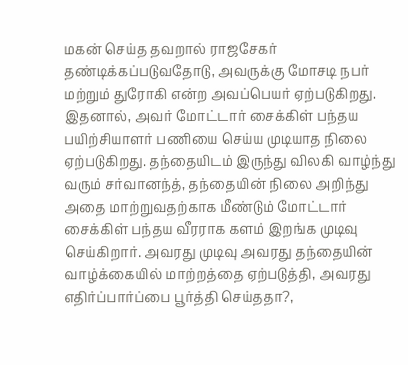மகன் செய்த தவறால் ராஜசேகர் தண்டிக்கப்படுவதோடு, அவருக்கு மோசடி நபர் மற்றும் துரோகி என்ற அவப்பெயர் ஏற்படுகிறது. இதனால், அவர் மோட்டார் சைக்கிள் பந்தய பயிற்சியாளர் பணியை செய்ய முடியாத நிலை ஏற்படுகிறது. தந்தையிடம் இருந்து விலகி வாழ்ந்து வரும் சர்வானந்த், தந்தையின் நிலை அறிந்து அதை மாற்றுவதற்காக மீண்டும் மோட்டார் சைக்கிள் பந்தய வீரராக களம் இறங்க முடிவு செய்கிறார். அவரது முடிவு அவரது தந்தையின் வாழ்க்கையில் மாற்றத்தை ஏற்படுத்தி, அவரது எதிர்ப்பார்ப்பை பூர்த்தி செய்ததா?,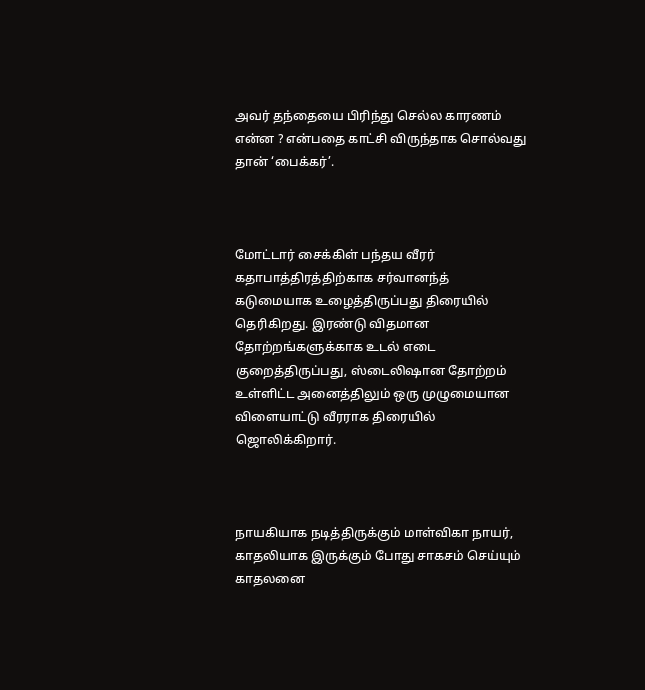அவர் தந்தையை பிரிந்து செல்ல காரணம் என்ன ? என்பதை காட்சி விருந்தாக சொல்வது தான் ‘பைக்கர்’.



மோட்டார் சைக்கிள் பந்தய வீரர் கதாபாத்திரத்திற்காக சர்வானந்த் கடுமையாக உழைத்திருப்பது திரையில் தெரிகிறது. இரண்டு விதமான தோற்றங்களுக்காக உடல் எடை குறைத்திருப்பது, ஸ்டைலிஷான தோற்றம் உள்ளிட்ட அனைத்திலும் ஒரு முழுமையான விளையாட்டு வீரராக திரையில் ஜொலிக்கிறார்.



நாயகியாக நடித்திருக்கும் மாள்விகா நாயர், காதலியாக இருக்கும் போது சாகசம் செய்யும் காதலனை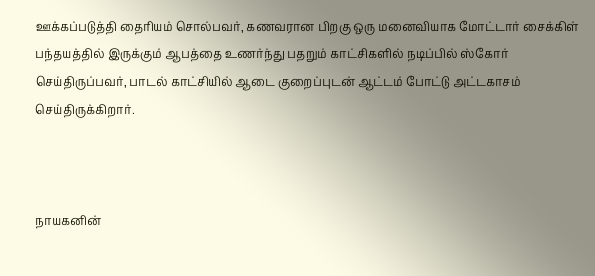ஊக்கப்படுத்தி தைரியம் சொல்பவர், கணவரான பிறகு ஒரு மனைவியாக மோட்டார் சைக்கிள் பந்தயத்தில் இருக்கும் ஆபத்தை உணர்ந்து பதறும் காட்சிகளில் நடிப்பில் ஸ்கோர் செய்திருப்பவர், பாடல் காட்சியில் ஆடை குறைப்புடன் ஆட்டம் போட்டு அட்டகாசம் செய்திருக்கிறார்.



நாயகனின்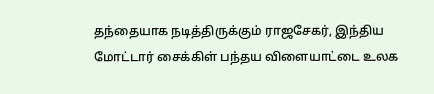தந்தையாக நடித்திருக்கும் ராஜசேகர், இந்திய மோட்டார் சைக்கிள் பந்தய விளையாட்டை உலக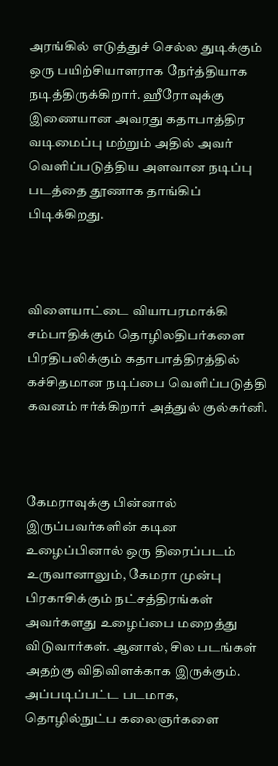அரங்கில் எடுத்துச் செல்ல துடிக்கும் ஒரு பயிற்சியாளராக நேர்த்தியாக நடித்திருக்கிறார். ஹீரோவுக்கு இணையான அவரது கதாபாத்திர வடிமைப்பு மற்றும் அதில் அவர் வெளிப்படுத்திய அளவான நடிப்பு படத்தை தூணாக தாங்கிப் பிடிக்கிறது.



விளையாட்டை வியாபரமாக்கி சம்பாதிக்கும் தொழிலதிபர்களை பிரதிபலிக்கும் கதாபாத்திரத்தில் கச்சிதமான நடிப்பை வெளிப்படுத்தி கவனம் ஈர்க்கிறார் அத்துல் குல்கர்னி.



கேமராவுக்கு பின்னால் இருப்பவர்களின் கடின உழைப்பினால் ஒரு திரைப்படம் உருவானாலும், கேமரா முன்பு பிரகாசிக்கும் நட்சத்திரங்கள் அவர்களது உழைப்பை மறைத்து விடுவார்கள். ஆனால், சில படங்கள் அதற்கு விதிவிளக்காக இருக்கும். அப்படிப்பட்ட படமாக, தொழில்நுட்ப கலைஞர்களை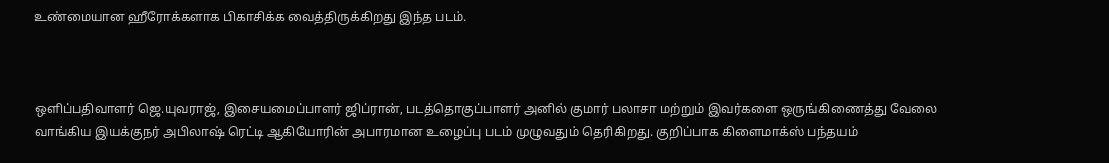உண்மையான ஹீரோக்களாக பிகாசிக்க வைத்திருக்கிறது இந்த படம்.



ஒளிப்பதிவாளர் ஜெ.யுவராஜ், இசையமைப்பாளர் ஜிப்ரான், படத்தொகுப்பாளர் அனில் குமார் பலாசா மற்றும் இவர்களை ஒருங்கிணைத்து வேலை வாங்கிய இயக்குநர் அபிலாஷ் ரெட்டி ஆகியோரின் அபாரமான உழைப்பு படம் முழுவதும் தெரிகிறது. குறிப்பாக கிளைமாக்ஸ் பந்தயம்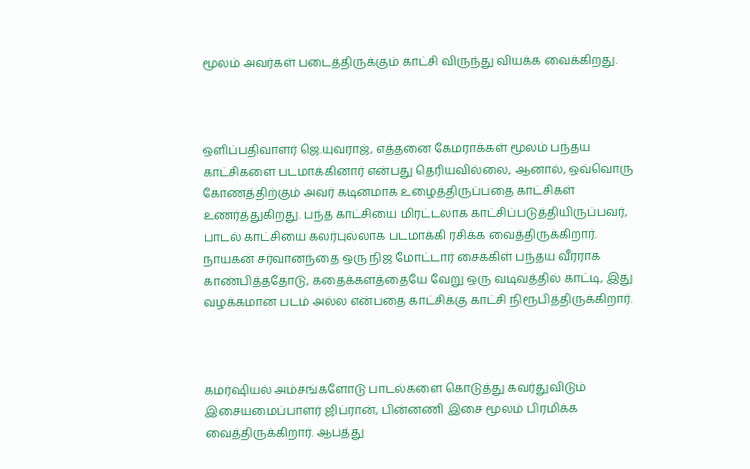மூலம் அவர்கள் படைத்திருக்கும் காட்சி விருந்து வியக்க வைக்கிறது.



ஒளிப்பதிவாளர் ஜெ.யுவராஜ், எத்தனை கேமராக்கள் மூலம் பந்தய காட்சிகளை படமாக்கினார் என்பது தெரியவில்லை, ஆனால், ஒவ்வொரு கோணத்திற்கும் அவர் கடினமாக உழைத்திருப்பதை காட்சிகள் உணர்த்துகிறது. பந்த காட்சியை மிரட்டலாக காட்சிப்படுத்தியிருப்பவர், பாடல் காட்சியை கலர்புல்லாக படமாக்கி ரசிக்க வைத்திருக்கிறார். நாயகன் சர்வானந்தை ஒரு நிஜ மோட்டார் சைக்கிள் பந்தய வீரராக காண்பித்ததோடு, கதைக்களத்தையே வேறு ஒரு வடிவத்தில் காட்டி, இது வழக்கமான படம் அல்ல என்பதை காட்சிக்கு காட்சி நிரூபித்திருக்கிறார்.



கமர்ஷியல் அம்சங்களோடு பாடல்களை கொடுத்து கவர்துவிடும் இசையமைப்பாளர் ஜிப்ரான், பின்னணி இசை மூலம் பிரமிக்க வைத்திருக்கிறார். ஆபத்து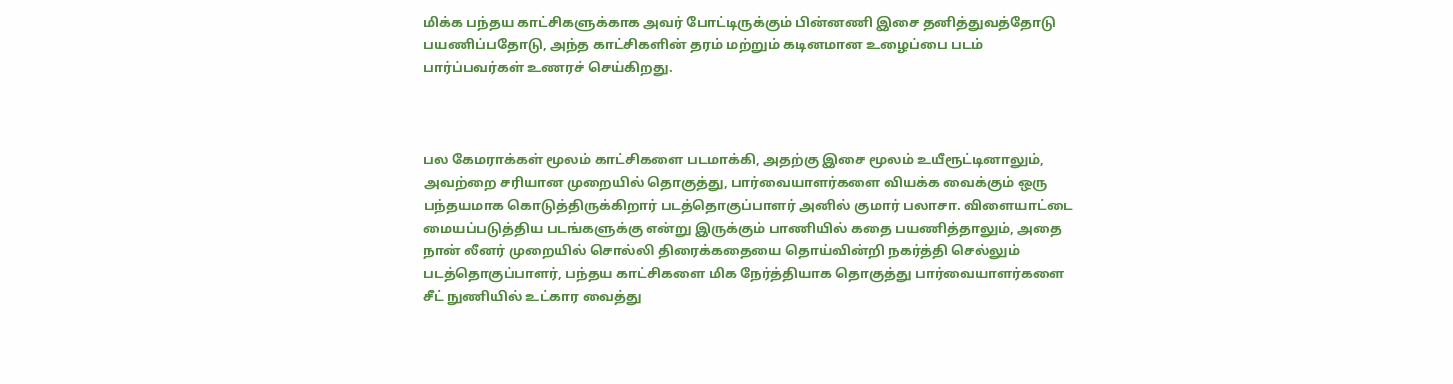மிக்க பந்தய காட்சிகளுக்காக அவர் போட்டிருக்கும் பின்னணி இசை தனித்துவத்தோடு பயணிப்பதோடு, அந்த காட்சிகளின் தரம் மற்றும் கடினமான உழைப்பை படம் பார்ப்பவர்கள் உணரச் செய்கிறது.



பல கேமராக்கள் மூலம் காட்சிகளை படமாக்கி, அதற்கு இசை மூலம் உயீரூட்டினாலும், அவற்றை சரியான முறையில் தொகுத்து, பார்வையாளர்களை வியக்க வைக்கும் ஒரு பந்தயமாக கொடுத்திருக்கிறார் படத்தொகுப்பாளர் அனில் குமார் பலாசா. விளையாட்டை மையப்படுத்திய படங்களுக்கு என்று இருக்கும் பாணியில் கதை பயணித்தாலும், அதை நான் லீனர் முறையில் சொல்லி திரைக்கதையை தொய்வின்றி நகர்த்தி செல்லும் படத்தொகுப்பாளர், பந்தய காட்சிகளை மிக நேர்த்தியாக தொகுத்து பார்வையாளர்களை சீட் நுணியில் உட்கார வைத்து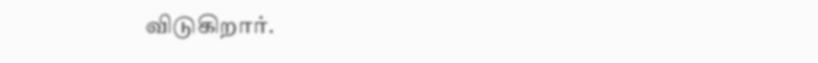விடுகிறார்.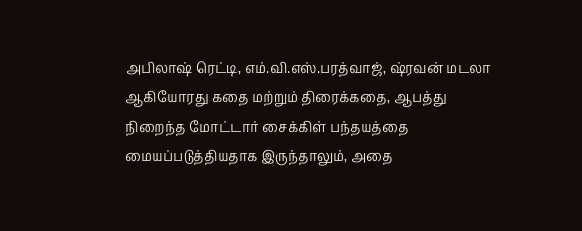அபிலாஷ் ரெட்டி, எம்.வி.எஸ்.பரத்வாஜ், ஷ்ரவன் மடலா ஆகியோரது கதை மற்றும் திரைக்கதை, ஆபத்து நிறைந்த மோட்டார் சைக்கிள் பந்தயத்தை மையப்படுத்தியதாக இருந்தாலும், அதை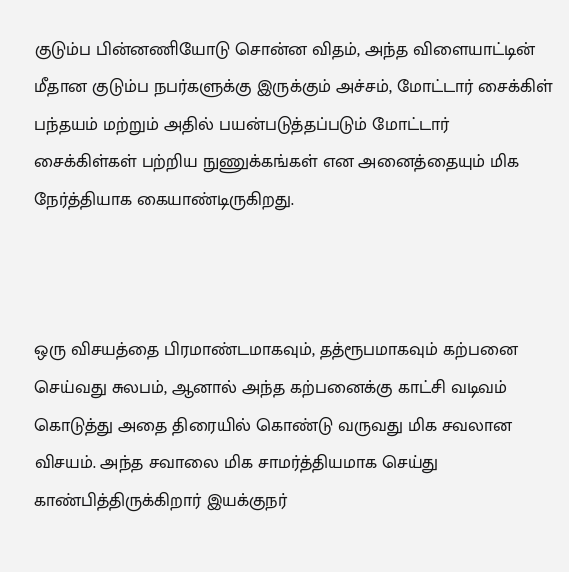குடும்ப பின்னணியோடு சொன்ன விதம், அந்த விளையாட்டின் மீதான குடும்ப நபர்களுக்கு இருக்கும் அச்சம், மோட்டார் சைக்கிள் பந்தயம் மற்றும் அதில் பயன்படுத்தப்படும் மோட்டார் சைக்கிள்கள் பற்றிய நுணுக்கங்கள் என அனைத்தையும் மிக நேர்த்தியாக கையாண்டிருகிறது.



ஒரு விசயத்தை பிரமாண்டமாகவும், தத்ரூபமாகவும் கற்பனை செய்வது சுலபம், ஆனால் அந்த கற்பனைக்கு காட்சி வடிவம் கொடுத்து அதை திரையில் கொண்டு வருவது மிக சவலான விசயம். அந்த சவாலை மிக சாமர்த்தியமாக செய்து காண்பித்திருக்கிறார் இயக்குநர்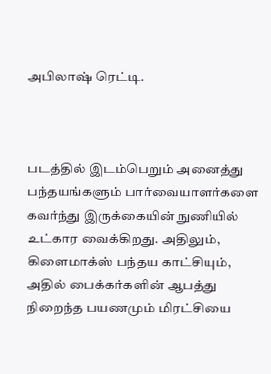அபிலாஷ் ரெட்டி.



படத்தில் இடம்பெறும் அனைத்து பந்தயங்களும் பார்வையாளர்களை கவர்ந்து இருக்கையின் நுணியில் உட்கார வைக்கிறது. அதிலும், கிளைமாக்ஸ் பந்தய காட்சியும், அதில் பைக்கர்களின் ஆபத்து நிறைந்த பயணமும் மிரட்சியை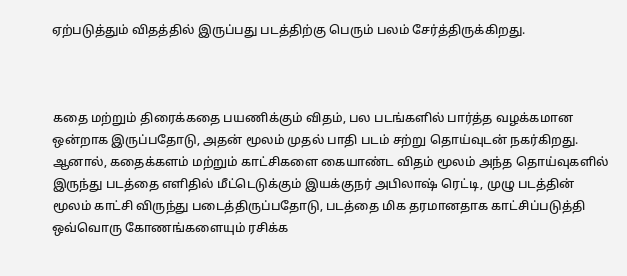ஏற்படுத்தும் விதத்தில் இருப்பது படத்திற்கு பெரும் பலம் சேர்த்திருக்கிறது.



கதை மற்றும் திரைக்கதை பயணிக்கும் விதம், பல படங்களில் பார்த்த வழக்கமான ஒன்றாக இருப்பதோடு, அதன் மூலம் முதல் பாதி படம் சற்று தொய்வுடன் நகர்கிறது. ஆனால், கதைக்களம் மற்றும் காட்சிகளை கையாண்ட விதம் மூலம் அந்த தொய்வுகளில் இருந்து படத்தை எளிதில் மீட்டெடுக்கும் இயக்குநர் அபிலாஷ் ரெட்டி, முழு படத்தின் மூலம் காட்சி விருந்து படைத்திருப்பதோடு, படத்தை மிக தரமானதாக காட்சிப்படுத்தி ஒவ்வொரு கோணங்களையும் ரசிக்க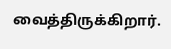வைத்திருக்கிறார்.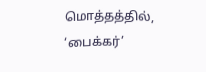மொத்தத்தில், ‘பைக்கர்’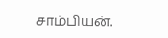சாம்பியன்.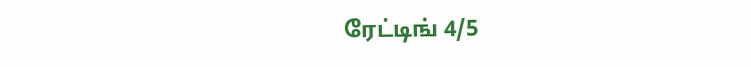ரேட்டிங் 4/5